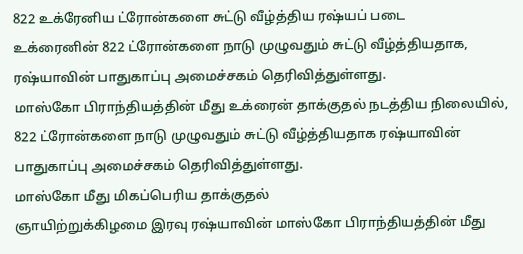822 உக்ரேனிய ட்ரோன்களை சுட்டு வீழ்த்திய ரஷ்யப் படை
உக்ரைனின் 822 ட்ரோன்களை நாடு முழுவதும் சுட்டு வீழ்த்தியதாக, ரஷ்யாவின் பாதுகாப்பு அமைச்சகம் தெரிவித்துள்ளது.
மாஸ்கோ பிராந்தியத்தின் மீது உக்ரைன் தாக்குதல் நடத்திய நிலையில், 822 ட்ரோன்களை நாடு முழுவதும் சுட்டு வீழ்த்தியதாக ரஷ்யாவின் பாதுகாப்பு அமைச்சகம் தெரிவித்துள்ளது.
மாஸ்கோ மீது மிகப்பெரிய தாக்குதல்
ஞாயிற்றுக்கிழமை இரவு ரஷ்யாவின் மாஸ்கோ பிராந்தியத்தின் மீது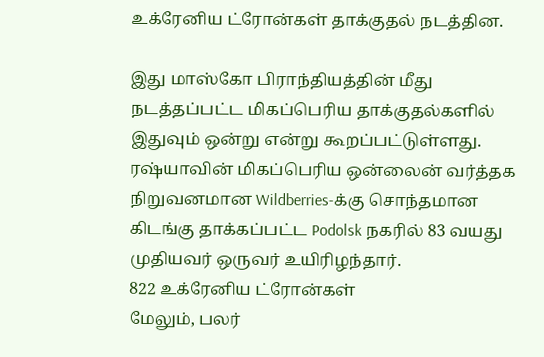உக்ரேனிய ட்ரோன்கள் தாக்குதல் நடத்தின.

இது மாஸ்கோ பிராந்தியத்தின் மீது நடத்தப்பட்ட மிகப்பெரிய தாக்குதல்களில் இதுவும் ஒன்று என்று கூறப்பட்டுள்ளது.
ரஷ்யாவின் மிகப்பெரிய ஒன்லைன் வர்த்தக நிறுவனமான Wildberries-க்கு சொந்தமான கிடங்கு தாக்கப்பட்ட Podolsk நகரில் 83 வயது முதியவர் ஒருவர் உயிரிழந்தார்.
822 உக்ரேனிய ட்ரோன்கள்
மேலும், பலர்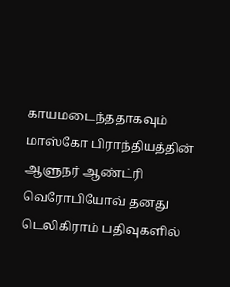காயமடைந்ததாகவும் மாஸ்கோ பிராந்தியத்தின் ஆளுநர் ஆண்ட்ரி வெரோபியோவ் தனது டெலிகிராம் பதிவுகளில்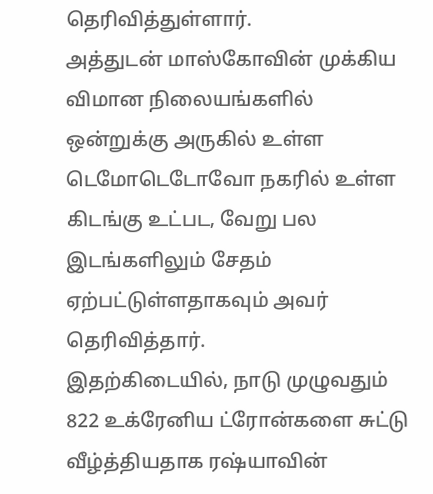தெரிவித்துள்ளார்.
அத்துடன் மாஸ்கோவின் முக்கிய விமான நிலையங்களில் ஒன்றுக்கு அருகில் உள்ள டெமோடெடோவோ நகரில் உள்ள கிடங்கு உட்பட, வேறு பல இடங்களிலும் சேதம் ஏற்பட்டுள்ளதாகவும் அவர் தெரிவித்தார்.
இதற்கிடையில், நாடு முழுவதும் 822 உக்ரேனிய ட்ரோன்களை சுட்டு வீழ்த்தியதாக ரஷ்யாவின்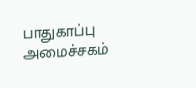பாதுகாப்பு அமைச்சகம்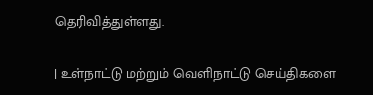தெரிவித்துள்ளது.

| உள்நாட்டு மற்றும் வெளிநாட்டு செய்திகளை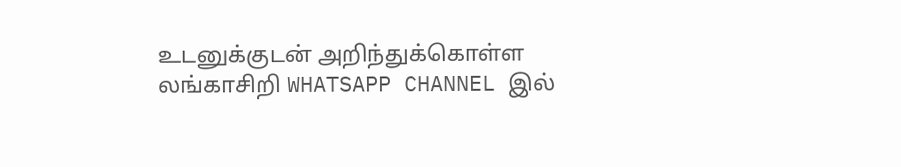உடனுக்குடன் அறிந்துக்கொள்ள லங்காசிறி WHATSAPP CHANNEL இல்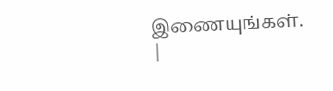இணையுங்கள். |